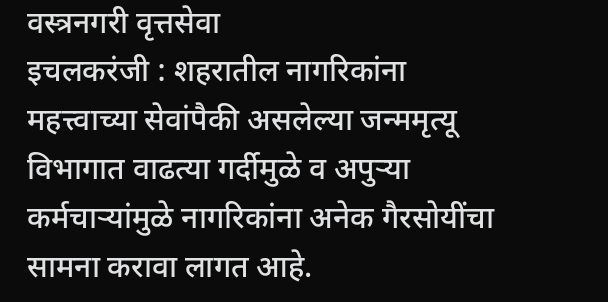वस्त्रनगरी वृत्तसेवा
इचलकरंजी : शहरातील नागरिकांना महत्त्वाच्या सेवांपैकी असलेल्या जन्ममृत्यू विभागात वाढत्या गर्दीमुळे व अपुऱ्या कर्मचाऱ्यांमुळे नागरिकांना अनेक गैरसोयींचा सामना करावा लागत आहे.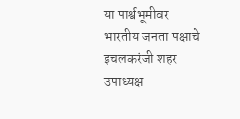या पार्श्वभूमीवर भारतीय जनता पक्षाचे इचलकरंजी शहर उपाध्यक्ष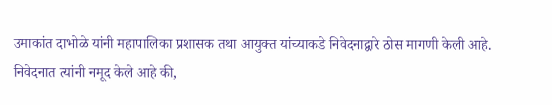उमाकांत दाभोळे यांनी महापालिका प्रशासक तथा आयुक्त यांच्याकडे निवेदनाद्वारे ठोस मागणी केली आहे.
निवेदनात त्यांनी नमूद केले आहे की,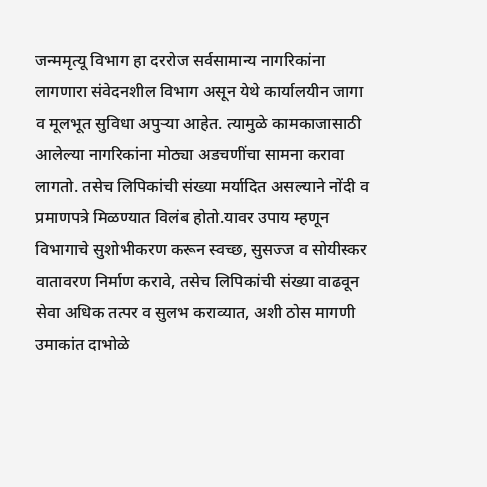जन्ममृत्यू विभाग हा दररोज सर्वसामान्य नागरिकांना लागणारा संवेदनशील विभाग असून येथे कार्यालयीन जागा व मूलभूत सुविधा अपुऱ्या आहेत. त्यामुळे कामकाजासाठी आलेल्या नागरिकांना मोठ्या अडचणींचा सामना करावा लागतो. तसेच लिपिकांची संख्या मर्यादित असल्याने नोंदी व प्रमाणपत्रे मिळण्यात विलंब होतो.यावर उपाय म्हणून विभागाचे सुशोभीकरण करून स्वच्छ, सुसज्ज व सोयीस्कर वातावरण निर्माण करावे, तसेच लिपिकांची संख्या वाढवून सेवा अधिक तत्पर व सुलभ कराव्यात, अशी ठोस मागणी उमाकांत दाभोळे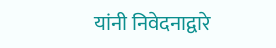यांनी निवेदनाद्वारे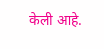केली आहे.